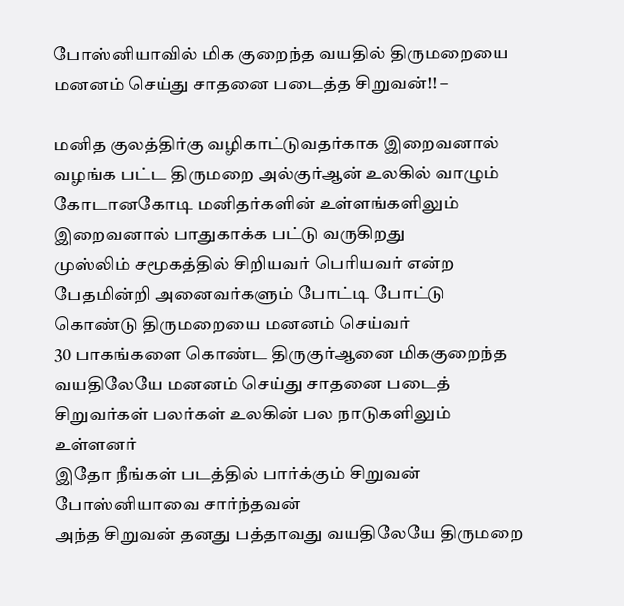போஸ்னியாவில் மிக குறைந்த வயதில் திருமறையை மனனம் செய்து சாதனை படைத்த சிறுவன்!! –

மனித குலத்திர்கு வழிகாட்டுவதர்காக இறைவனால் வழங்க பட்ட திருமறை அல்குர்ஆன் உலகில் வாழும் கோடானகோடி மனிதர்களின் உள்ளங்களிலும் இறைவனால் பாதுகாக்க பட்டு வருகிறது
முஸ்லிம் சமூகத்தில் சிறியவர் பெரியவர் என்ற பேதமின்றி அனைவர்களும் போட்டி போட்டு கொண்டு திருமறையை மனனம் செய்வர்
30 பாகங்களை கொண்ட திருகுர்ஆனை மிககுறைந்த வயதிலேயே மனனம் செய்து சாதனை படைத் சிறுவர்கள் பலர்கள் உலகின் பல நாடுகளிலும் உள்ளனர்
இதோ நீங்கள் படத்தில் பார்க்கும் சிறுவன் போஸ்னியாவை சார்ந்தவன்
அந்த சிறுவன் தனது பத்தாவது வயதிலேயே திருமறை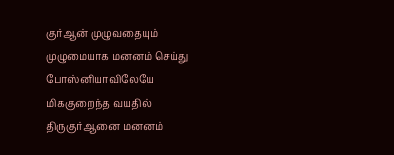குர்ஆன் முழுவதையும் முழுமையாக மனனம் செய்து போஸ்னியாவிலேயே மிககுறைந்த வயதில் திருகுர்ஆனை மனனம்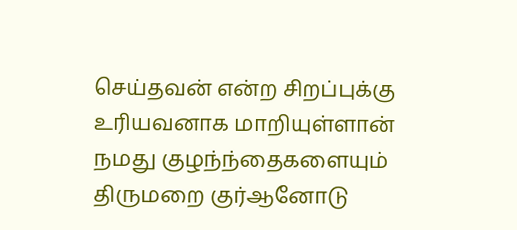செய்தவன் என்ற சிறப்புக்கு உரியவனாக மாறியுள்ளான்
நமது குழந்ந்தைகளையும் திருமறை குர்ஆனோடு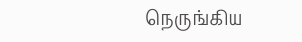நெருங்கிய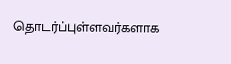தொடர்ப்புள்ளவர்களாக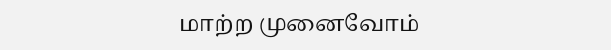மாற்ற முனைவோம்